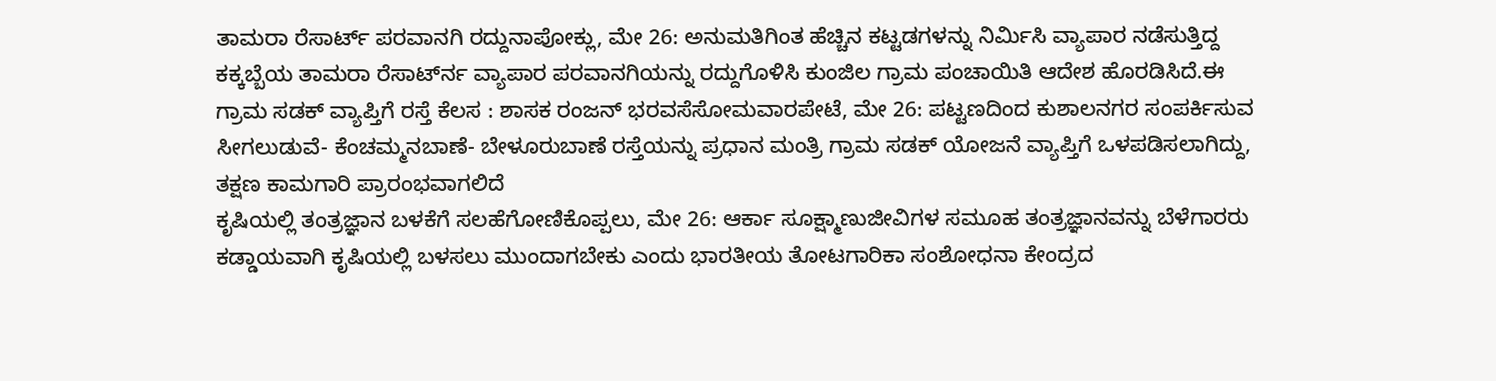ತಾಮರಾ ರೆಸಾರ್ಟ್ ಪರವಾನಗಿ ರದ್ದುನಾಪೋಕ್ಲು, ಮೇ 26: ಅನುಮತಿಗಿಂತ ಹೆಚ್ಚಿನ ಕಟ್ಟಡಗಳನ್ನು ನಿರ್ಮಿಸಿ ವ್ಯಾಪಾರ ನಡೆಸುತ್ತಿದ್ದ ಕಕ್ಕಬ್ಬೆಯ ತಾಮರಾ ರೆಸಾರ್ಟ್‍ನ ವ್ಯಾಪಾರ ಪರವಾನಗಿಯನ್ನು ರದ್ದುಗೊಳಿಸಿ ಕುಂಜಿಲ ಗ್ರಾಮ ಪಂಚಾಯಿತಿ ಆದೇಶ ಹೊರಡಿಸಿದೆ.ಈ
ಗ್ರಾಮ ಸಡಕ್ ವ್ಯಾಪ್ತಿಗೆ ರಸ್ತೆ ಕೆಲಸ : ಶಾಸಕ ರಂಜನ್ ಭರವಸೆಸೋಮವಾರಪೇಟೆ, ಮೇ 26: ಪಟ್ಟಣದಿಂದ ಕುಶಾಲನಗರ ಸಂಪರ್ಕಿಸುವ ಸೀಗಲುಡುವೆ- ಕೆಂಚಮ್ಮನಬಾಣೆ- ಬೇಳೂರುಬಾಣೆ ರಸ್ತೆಯನ್ನು ಪ್ರಧಾನ ಮಂತ್ರಿ ಗ್ರಾಮ ಸಡಕ್ ಯೋಜನೆ ವ್ಯಾಪ್ತಿಗೆ ಒಳಪಡಿಸಲಾಗಿದ್ದು, ತಕ್ಷಣ ಕಾಮಗಾರಿ ಪ್ರಾರಂಭವಾಗಲಿದೆ
ಕೃಷಿಯಲ್ಲಿ ತಂತ್ರಜ್ಞಾನ ಬಳಕೆಗೆ ಸಲಹೆಗೋಣಿಕೊಪ್ಪಲು, ಮೇ 26: ಆರ್ಕಾ ಸೂಕ್ಷ್ಮಾಣುಜೀವಿಗಳ ಸಮೂಹ ತಂತ್ರಜ್ಞಾನವನ್ನು ಬೆಳೆಗಾರರು ಕಡ್ಡಾಯವಾಗಿ ಕೃಷಿಯಲ್ಲಿ ಬಳಸಲು ಮುಂದಾಗಬೇಕು ಎಂದು ಭಾರತೀಯ ತೋಟಗಾರಿಕಾ ಸಂಶೋಧನಾ ಕೇಂದ್ರದ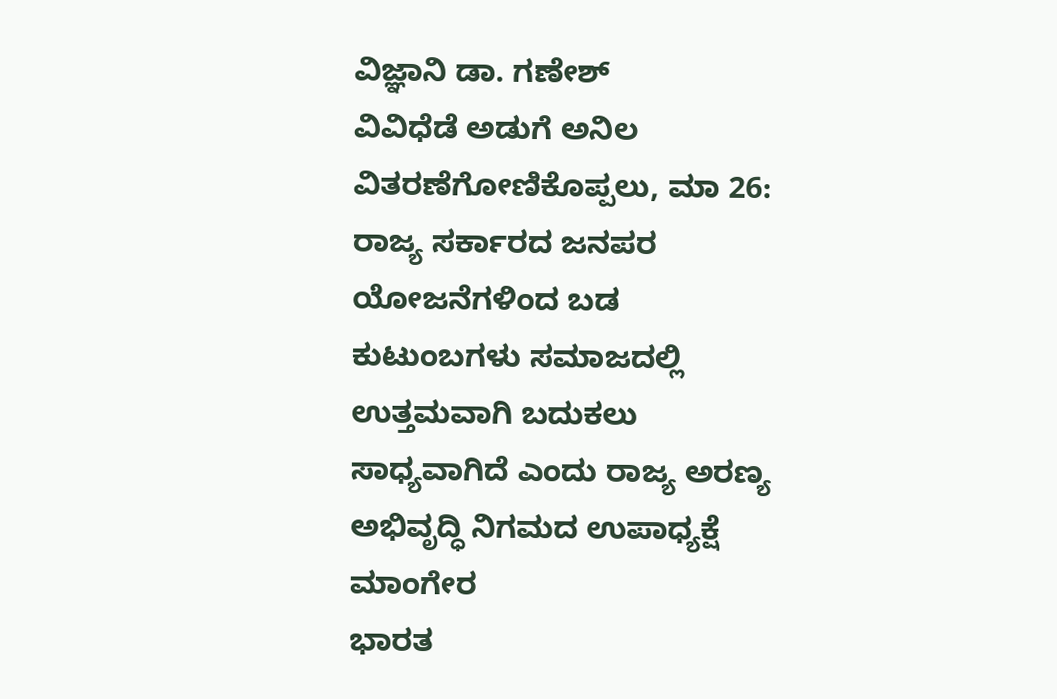ವಿಜ್ಞಾನಿ ಡಾ. ಗಣೇಶ್
ವಿವಿಧೆಡೆ ಅಡುಗೆ ಅನಿಲ ವಿತರಣೆಗೋಣಿಕೊಪ್ಪಲು, ಮಾ 26: ರಾಜ್ಯ ಸರ್ಕಾರದ ಜನಪರ ಯೋಜನೆಗಳಿಂದ ಬಡ ಕುಟುಂಬಗಳು ಸಮಾಜದಲ್ಲಿ ಉತ್ತಮವಾಗಿ ಬದುಕಲು ಸಾಧ್ಯವಾಗಿದೆ ಎಂದು ರಾಜ್ಯ ಅರಣ್ಯ ಅಭಿವೃದ್ಧಿ ನಿಗಮದ ಉಪಾಧ್ಯಕ್ಷೆ ಮಾಂಗೇರ
ಭಾರತ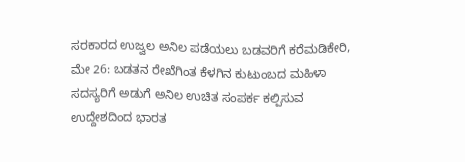ಸರಕಾರದ ಉಜ್ವಲ ಅನಿಲ ಪಡೆಯಲು ಬಡವರಿಗೆ ಕರೆಮಡಿಕೇರಿ, ಮೇ 26: ಬಡತನ ರೇಖೆಗಿಂತ ಕೆಳಗಿನ ಕುಟುಂಬದ ಮಹಿಳಾ ಸದಸ್ಯರಿಗೆ ಅಡುಗೆ ಅನಿಲ ಉಚಿತ ಸಂಪರ್ಕ ಕಲ್ಪಿಸುವ ಉದ್ದೇಶದಿಂದ ಭಾರತ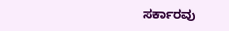ಸರ್ಕಾರವು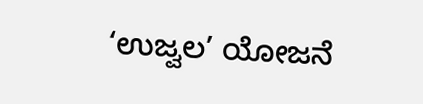‘ಉಜ್ವಲ’ ಯೋಜನೆ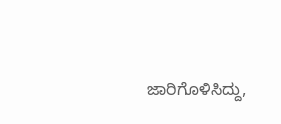ಜಾರಿಗೊಳಿಸಿದ್ದು,